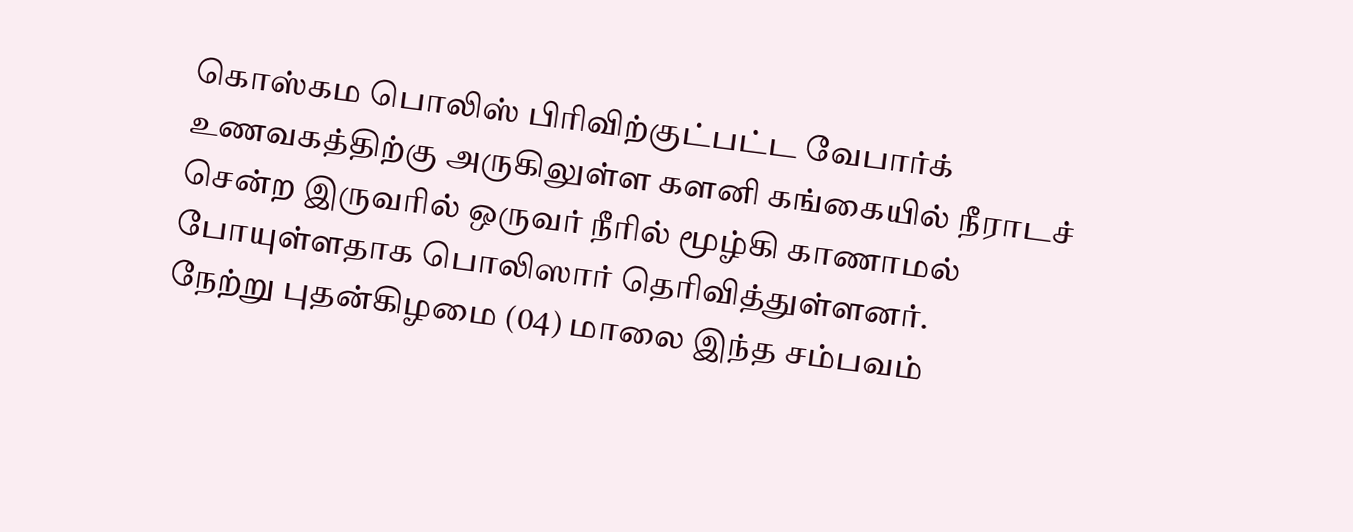கொஸ்கம பொலிஸ் பிரிவிற்குட்பட்ட வேபார்க் உணவகத்திற்கு அருகிலுள்ள களனி கங்கையில் நீராடச் சென்ற இருவரில் ஒருவர் நீரில் மூழ்கி காணாமல் போயுள்ளதாக பொலிஸார் தெரிவித்துள்ளனர்.
நேற்று புதன்கிழமை (04) மாலை இந்த சம்பவம்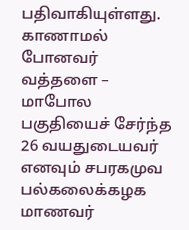பதிவாகியுள்ளது.
காணாமல் போனவர் வத்தளை – மாபோல பகுதியைச் சேர்ந்த 26 வயதுடையவர் எனவும் சபரகமுவ பல்கலைக்கழக மாணவர்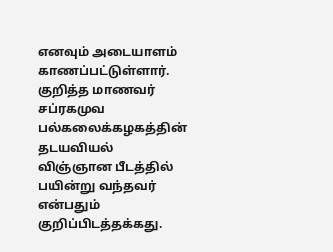எனவும் அடையாளம் காணப்பட்டுள்ளார்.
குறித்த மாணவர் சப்ரகமுவ பல்கலைக்கழகத்தின் தடயவியல் விஞ்ஞான பீடத்தில் பயின்று வந்தவர் என்பதும் குறிப்பிடத்தக்கது.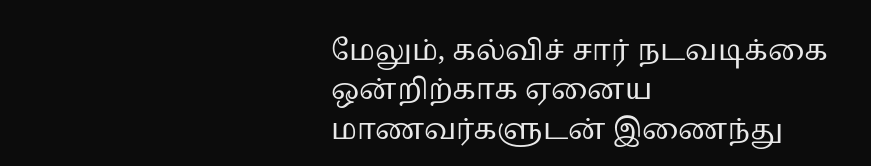மேலும், கல்விச் சார் நடவடிக்கை ஒன்றிற்காக ஏனைய மாணவர்களுடன் இணைந்து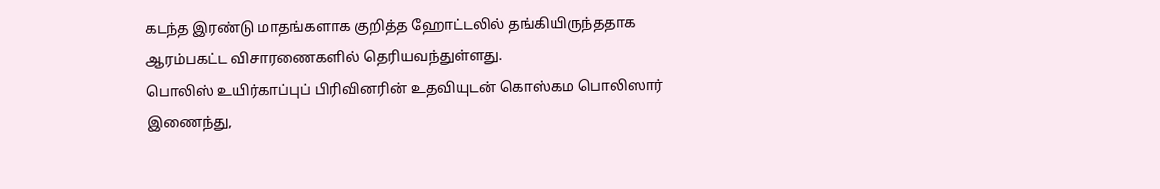கடந்த இரண்டு மாதங்களாக குறித்த ஹோட்டலில் தங்கியிருந்ததாக ஆரம்பகட்ட விசாரணைகளில் தெரியவந்துள்ளது.
பொலிஸ் உயிர்காப்புப் பிரிவினரின் உதவியுடன் கொஸ்கம பொலிஸார் இணைந்து,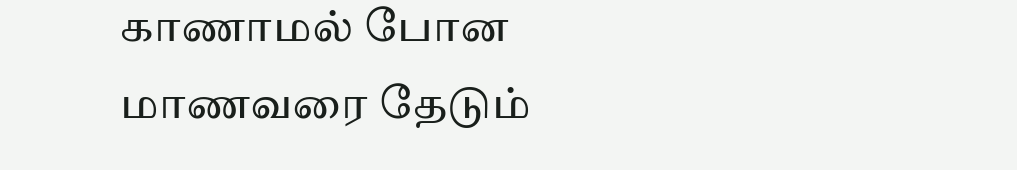காணாமல் போன மாணவரை தேடும்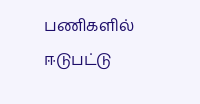பணிகளில் ஈடுபட்டு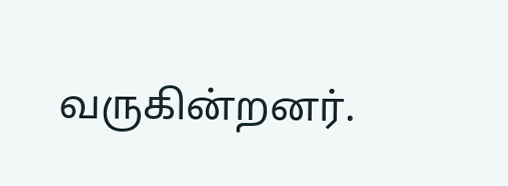வருகின்றனர்.